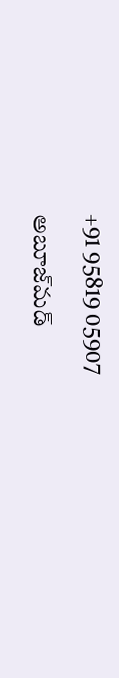+91 95819 05907

అబూజ్‌మడ్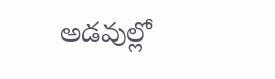అడవుల్లో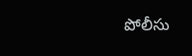పోలీసు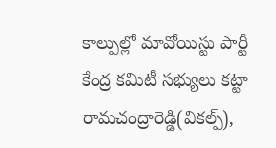కాల్పుల్లో మావోయిస్టు పార్టీ కేంద్ర కమిటీ సభ్యులు కట్టా రామచంద్రారెడ్డి(వికల్ప్‌),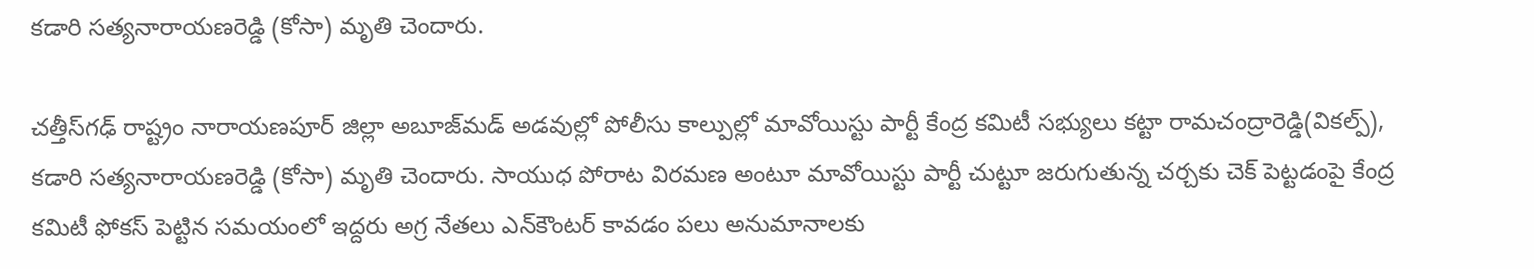కడారి సత్యనారాయణరెడ్డి (కోసా) మృతి చెందారు.

చత్తీస్‌గఢ్‌ రాష్ట్రం నారాయణపూర్ జిల్లా అబూజ్‌మడ్ అడవుల్లో పోలీసు కాల్పుల్లో మావోయిస్టు పార్టీ కేంద్ర కమిటీ సభ్యులు కట్టా రామచంద్రారెడ్డి(వికల్ప్‌), కడారి సత్యనారాయణరెడ్డి (కోసా) మృతి చెందారు. సాయుధ పోరాట విరమణ అంటూ మావోయిస్టు పార్టీ చుట్టూ జరుగుతున్న చర్చకు చెక్‌ పెట్టడంపై కేంద్ర కమిటీ ఫోకస్‌ పెట్టిన సమయంలో ఇద్దరు అగ్ర నేతలు ఎన్‌కౌంటర్‌ కావడం పలు అనుమానాలకు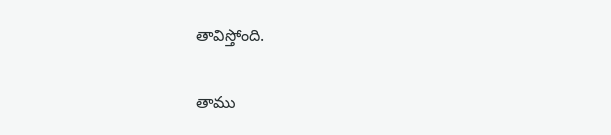తావిస్తోంది.

తాము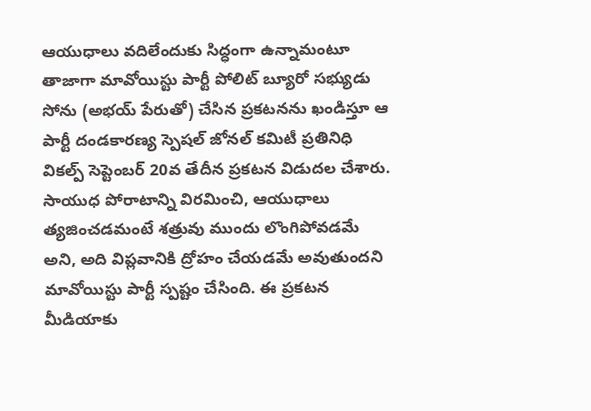ఆయుధాలు వదిలేందుకు సిద్ధంగా ఉన్నామంటూ తాజాగా మావోయిస్టు పార్టీ పోలిట్‌ బ్యూరో సభ్యుడు సోను (అభయ్‌ పేరుతో) చేసిన ప్రకటనను ఖండిస్తూ ఆ పార్టీ దండకారణ్య స్పెషల్ జోనల్‌ కమిటీ ప్రతినిధి వికల్ప్‌ సెప్టెంబర్‌ 20వ తేదీన ప్రకటన విడుదల చేశారు. సాయుధ పోరాటాన్ని విరమించి, ఆయుధాలు త్యజించడమంటే శత్రువు ముందు లొంగిపోవడమే అని, అది విప్లవానికి ద్రోహం చేయడమే అవుతుందని మావోయిస్టు పార్టీ స్పష్టం చేసింది. ఈ ప్రకటన మీడియాకు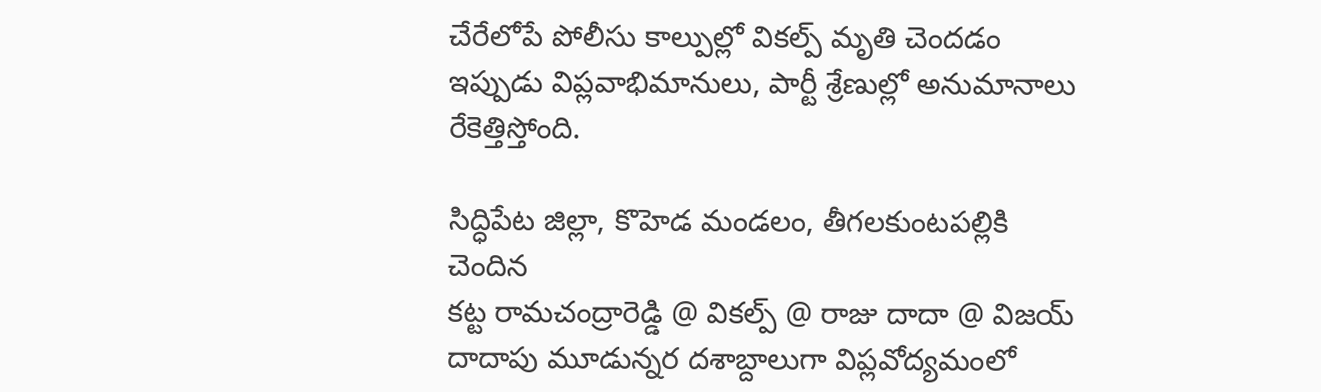చేరేలోపే పోలీసు కాల్పుల్లో వికల్ప్‌ మృతి చెందడం ఇప్పుడు విప్లవాభిమానులు, పార్టీ శ్రేణుల్లో అనుమానాలు రేకెత్తిస్తోంది.

సిద్ధిపేట జిల్లా, కొహెడ మండలం, తీగలకుంటపల్లికి చెందిన
కట్ట రామచంద్రారెడ్డి @ వికల్ప్‌ @ రాజు దాదా @ విజయ్‌ దాదాపు మూడున్నర దశాబ్దాలుగా విప్లవోద్యమంలో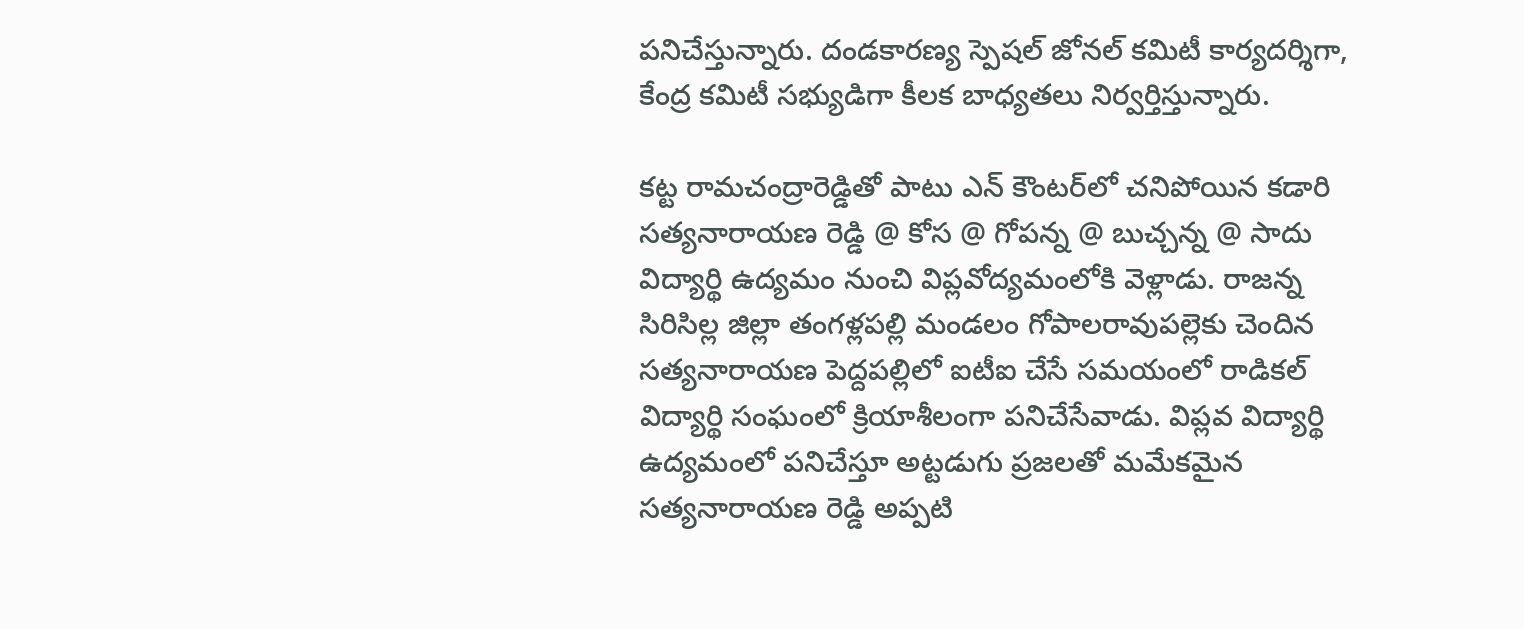పనిచేస్తున్నారు. దండకారణ్య స్పెషల్ జోనల్‌ కమిటీ కార్యదర్శిగా, కేంద్ర కమిటీ సభ్యుడిగా కీలక బాధ్యతలు నిర్వర్తిస్తున్నారు.

కట్ట రామచంద్రారెడ్డితో పాటు ఎన్‌ కౌంటర్‌లో చనిపోయిన కడారి సత్యనారాయణ రెడ్డి @ కోస @ గోపన్న @ బుచ్చన్న @ సాదు విద్యార్థి ఉద్యమం నుంచి విప్లవోద్యమంలోకి వెళ్లాడు. రాజన్న సిరిసిల్ల జిల్లా తంగళ్లపల్లి మండలం గోపాలరావుపల్లెకు చెందిన సత్యనారాయణ పెద్దపల్లిలో ఐటీఐ చేసే సమయంలో రాడికల్‌ విద్యార్థి సంఘంలో క్రియాశీలంగా పనిచేసేవాడు. విప్లవ విద్యార్థి ఉద్యమంలో పనిచేస్తూ అట్టడుగు ప్రజలతో మమేకమైన సత్యనారాయణ రెడ్డి అప్పటి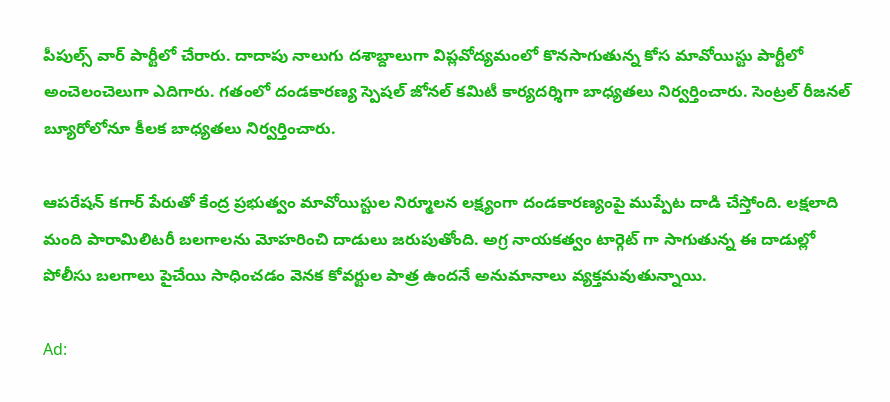పీపుల్స్‌ వార్‌ పార్టీలో చేరారు. దాదాపు నాలుగు దశాబ్దాలుగా విప్లవోద్యమంలో కొనసాగుతున్న కోస మావోయిస్టు పార్టీలో అంచెలంచెలుగా ఎదిగారు. గతంలో దండకారణ్య స్పెషల్‌ జోనల్‌ కమిటీ కార్యదర్శిగా బాధ్యతలు నిర్వర్తించారు. సెంట్రల్‌ రీజనల్‌ బ్యూరోలోనూ కీలక బాధ్యతలు నిర్వర్తించారు.

ఆపరేషన్‌ కగార్‌ పేరుతో కేంద్ర ప్రభుత్వం మావోయిస్టుల నిర్మూలన లక్ష్యంగా దండకారణ్యంపై ముప్పేట దాడి చేస్తోంది. లక్షలాది మంది పారామిలిటరీ బలగాలను మోహరించి దాడులు జరుపుతోంది. అగ్ర నాయకత్వం టార్గెట్‌ గా సాగుతున్న ఈ దాడుల్లో పోలీసు బలగాలు పైచేయి సాధించడం వెనక కోవర్టుల పాత్ర ఉందనే అనుమానాలు వ్యక్తమవుతున్నాయి.

Ad: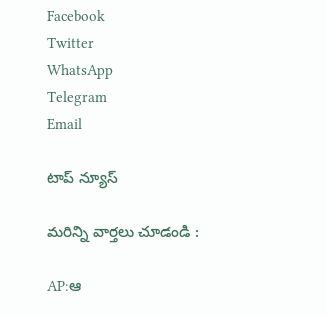Facebook
Twitter
WhatsApp
Telegram
Email

టాప్ న్యూస్

మరిన్ని వార్తలు చూడండి :

AP:ఆ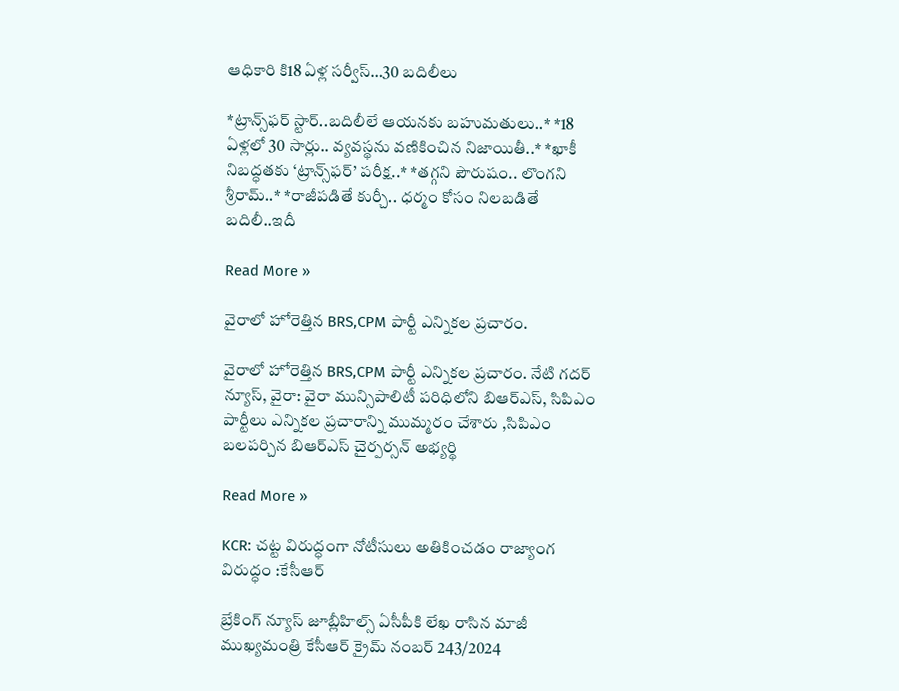ఆధికారి కి18 ఏళ్ల సర్వీస్…30 బదిలీలు

*ట్రాన్స్‌ఫర్ స్టార్..బదిలీలే ఆయనకు బహుమతులు..* *18 ఏళ్లలో 30 సార్లు.. వ్యవస్థను వణికించిన నిజాయితీ..* *ఖాకీ నిబద్ధతకు ‘ట్రాన్స్‌ఫర్’ పరీక్ష..* *తగ్గని పౌరుషం.. లొంగని శ్రీరామ్..* *రాజీపడితే కుర్చీ.. ధర్మం కోసం నిలబడితే బదిలీ..ఇదీ

Read More »

వైరాలో హోరెత్తిన BRS,CPM పార్టీ ఎన్నికల ప్రచారం.

వైరాలో హోరెత్తిన BRS,CPM పార్టీ ఎన్నికల ప్రచారం. నేటి గదర్ న్యూస్, వైరా: వైరా మున్సిపాలిటీ పరిధిలోని బిఆర్ఎస్, సిపిఎం పార్టీలు ఎన్నికల ప్రచారాన్ని ముమ్మరం చేశారు ,సిపిఎం బలపర్చిన బిఆర్ఎస్ చైర్పర్సన్ అభ్యర్థి

Read More »

KCR: చట్ట విరుద్ధంగా నోటీసులు అతికించడం రాజ్యాంగ విరుద్ధం :కేసీఆర్

బ్రేకింగ్ న్యూస్ జూబ్లీహిల్స్ ఏసీపీకి లేఖ రాసిన మాజీ ముఖ్యమంత్రి కేసీఆర్ క్రైమ్ నంబర్ 243/2024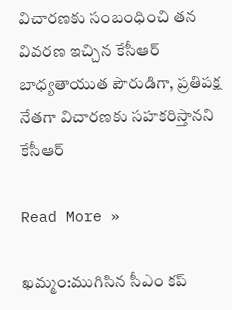విచారణకు సంబంధించి తన వివరణ ఇచ్చిన కేసీఆర్ బాధ్యతాయుత పౌరుడిగా, ప్రతిపక్ష నేతగా విచారణకు సహకరిస్తానని కేసీఆర్

Read More »

ఖమ్మం:ముగిసిన సీఎం కప్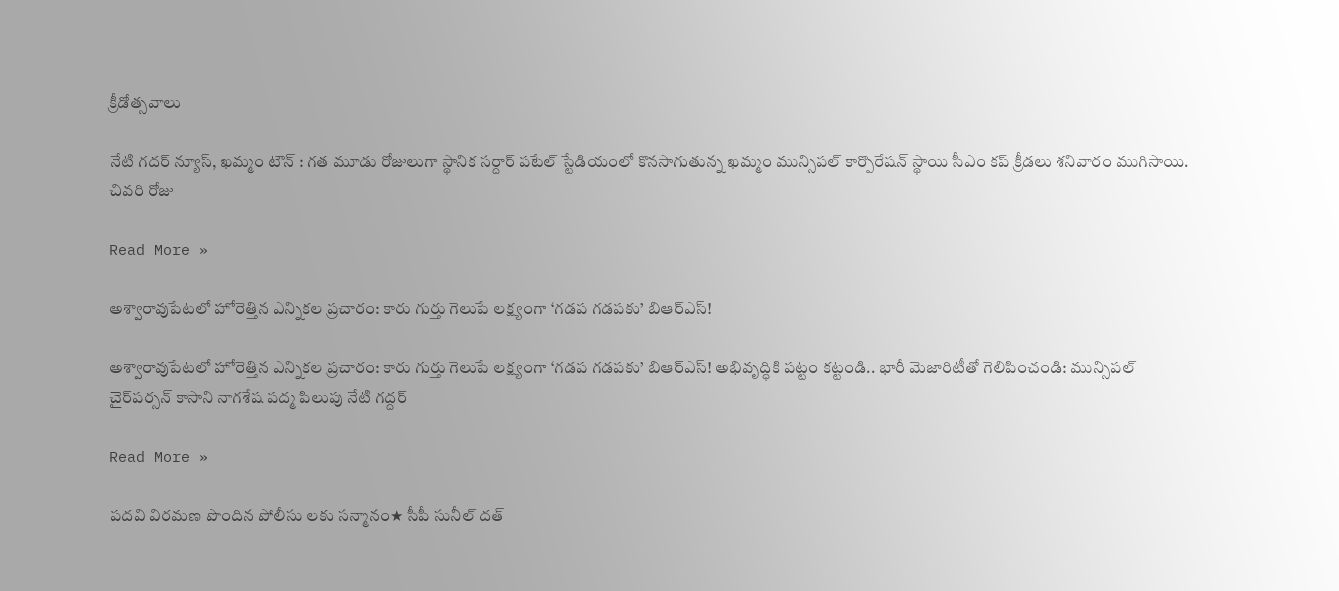క్రీడోత్సవాలు

నేటి గదర్ న్యూస్, ఖమ్మం టౌన్ : గత మూడు రోజులుగా స్థానిక సర్దార్ పటేల్ స్టేడియంలో కొనసాగుతున్న ఖమ్మం మున్సిపల్ కార్పొరేషన్ స్థాయి సీఎం కప్ క్రీడలు శనివారం ముగిసాయి. చివరి రోజు

Read More »

అశ్వారావుపేటలో హోరెత్తిన ఎన్నికల ప్రచారం: కారు గుర్తు గెలుపే లక్ష్యంగా ‘గడప గడపకు’ బిఆర్ఎస్!

అశ్వారావుపేటలో హోరెత్తిన ఎన్నికల ప్రచారం: కారు గుర్తు గెలుపే లక్ష్యంగా ‘గడప గడపకు’ బిఆర్ఎస్! అభివృద్ధికి పట్టం కట్టండి.. భారీ మెజారిటీతో గెలిపించండి: మున్సిపల్ చైర్‌పర్సన్ కాసాని నాగశేష పద్మ పిలుపు నేటి గద్దర్

Read More »

పదవి విరమణ పొందిన పోలీసు లకు సన్మానం★ సీపీ సునీల్ దత్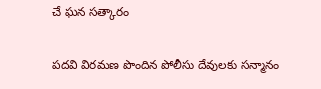చే ఘన సత్కారం

పదవి విరమణ పొందిన పోలీసు దేవులకు సన్మానం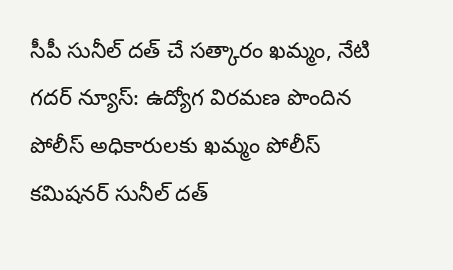సీపీ సునీల్ దత్ చే సత్కారం ఖమ్మం, నేటి గదర్ న్యూస్: ఉద్యోగ విరమణ పొందిన పోలీస్ అధికారులకు ఖమ్మం పోలీస్ కమిషనర్ సునీల్ దత్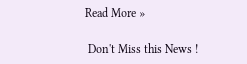Read More »

 Don't Miss this News !